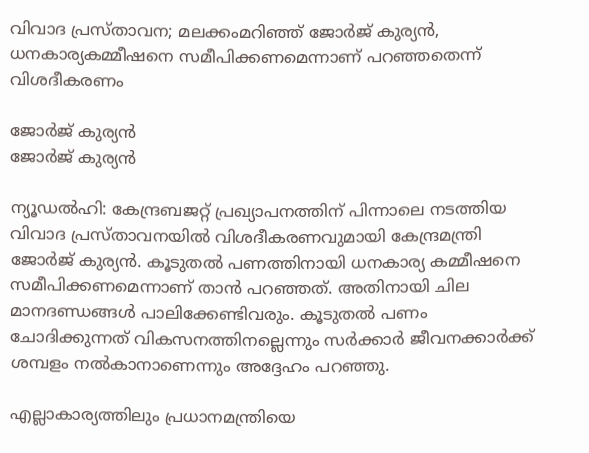വിവാദ പ്രസ്താവന; മലക്കംമറിഞ്ഞ് ജോർജ് കുര്യൻ, ധനകാര്യകമ്മീഷനെ സമീപിക്കണമെന്നാണ് പറഞ്ഞതെന്ന് വിശദീകരണം

ജോര്‍ജ് കുര്യന്‍
ജോര്‍ജ് കുര്യന്‍

ന്യൂഡല്‍ഹി: കേന്ദ്രബജറ്റ് പ്രഖ്യാപനത്തിന് പിന്നാലെ നടത്തിയ വിവാദ പ്രസ്താവനയില്‍ വിശദീകരണവുമായി കേന്ദ്രമന്ത്രി ജോര്‍ജ് കുര്യന്‍. കൂടുതല്‍ പണത്തിനായി ധനകാര്യ കമ്മീഷനെ സമീപിക്കണമെന്നാണ് താന്‍ പറഞ്ഞത്. അതിനായി ചില മാനദണ്ഡങ്ങള്‍ പാലിക്കേണ്ടിവരും. കൂടുതല്‍ പണം ചോദിക്കുന്നത് വികസനത്തിനല്ലെന്നും സര്‍ക്കാര്‍ ജീവനക്കാര്‍ക്ക് ശമ്പളം നല്‍കാനാണെന്നും അദ്ദേഹം പറഞ്ഞു.

എല്ലാകാര്യത്തിലും പ്രധാനമന്ത്രിയെ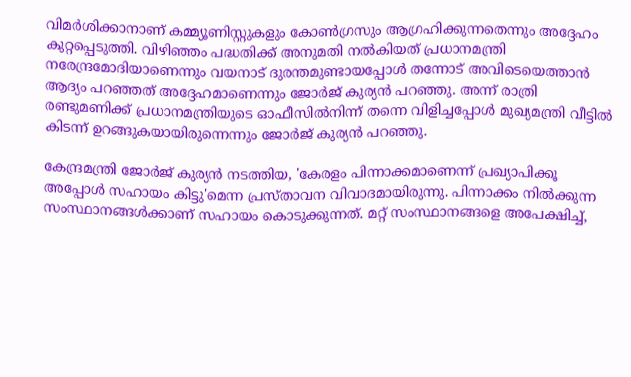വിമര്‍ശിക്കാനാണ് കമ്മ്യൂണിസ്റ്റുകളും കോണ്‍ഗ്രസും ആഗ്രഹിക്കുന്നതെന്നും അദ്ദേഹം കുറ്റപ്പെടുത്തി. വിഴിഞ്ഞം പദ്ധതിക്ക് അനുമതി നല്‍കിയത് പ്രധാനമന്ത്രി നരേന്ദ്രമോദിയാണെന്നും വയനാട് ദുരന്തമുണ്ടായപ്പോള്‍ തന്നോട് അവിടെയെത്താൻ ആദ്യം പറഞ്ഞത് അദ്ദേഹമാണെന്നും ജോർജ് കുര്യൻ പറഞ്ഞു. അന്ന് രാത്രി രണ്ടുമണിക്ക് പ്രധാനമന്ത്രിയുടെ ഓഫീസില്‍നിന്ന് തന്നെ വിളിച്ചപ്പോള്‍ മുഖ്യമന്ത്രി വീട്ടില്‍ കിടന്ന് ഉറങ്ങുകയായിരുന്നെന്നും ജോര്‍ജ് കുര്യന്‍ പറഞ്ഞു.

കേന്ദ്രമന്ത്രി ജോര്‍ജ് കുര്യന്‍ നടത്തിയ, 'കേരളം പിന്നാക്കമാണെന്ന് പ്രഖ്യാപിക്കൂ അപ്പോള്‍ സഹായം കിട്ടു'മെന്ന പ്രസ്താവന വിവാദമായിരുന്നു. പിന്നാക്കം നില്‍ക്കുന്ന സംസ്ഥാനങ്ങള്‍ക്കാണ് സഹായം കൊടുക്കുന്നത്. മറ്റ് സംസ്ഥാനങ്ങളെ അപേക്ഷിച്ച്,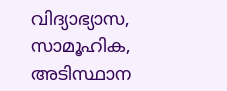വിദ്യാഭ്യാസ, സാമൂഹിക, അടിസ്ഥാന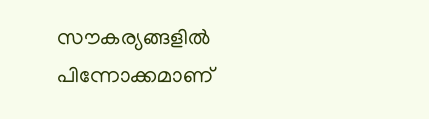സൗകര്യങ്ങളില്‍ പിന്നോക്കമാണ്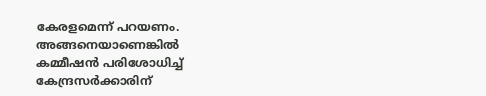കേരളമെന്ന് പറയണം. അങ്ങനെയാണെങ്കില്‍ കമ്മീഷന്‍ പരിശോധിച്ച് കേന്ദ്രസര്‍ക്കാരിന്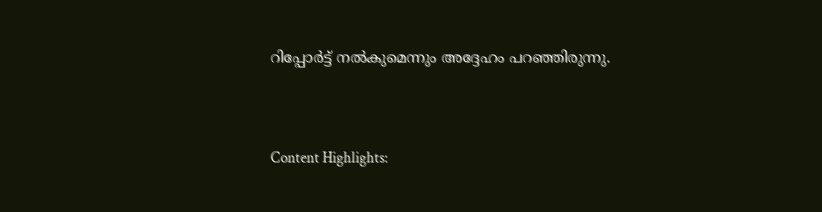റിപ്പോര്‍ട്ട് നല്‍കുമെന്നും അദ്ദേഹം പറഞ്ഞിരുന്നു.


Content Highlights: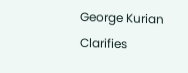George Kurian Clarifies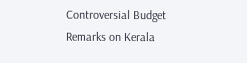Controversial Budget Remarks on Kerala